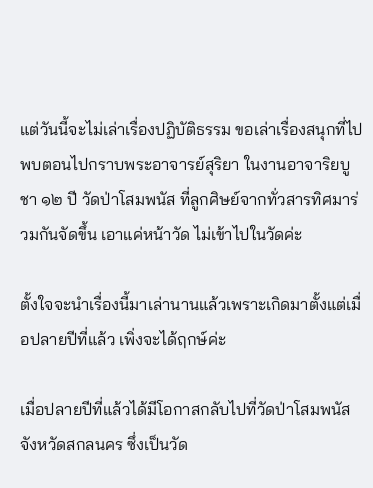แต่วันนี้จะไม่เล่าเรื่องปฏิบัติธรรม ขอเล่าเรื่องสนุกที่ไปพบตอนไปกราบพระอาจารย์สุริยา ในงานอาจาริยบูชา ๑๒ ปี วัดป่าโสมพนัส ที่ลูกศิษย์จากทั่วสารทิศมาร่วมกันจัดขึ้น เอาแค่หน้าวัด ไม่เข้าไปในวัดค่ะ

ตั้งใจจะนำเรื่องนี้มาเล่านานแล้วเพราะเกิดมาตั้งแต่เมื่อปลายปีที่แล้ว เพิ่งจะได้ฤกษ์ค่ะ

เมื่อปลายปีที่แล้วได้มีโอกาสกลับไปที่วัดป่าโสมพนัส จังหวัดสกลนคร ซึ่งเป็นวัด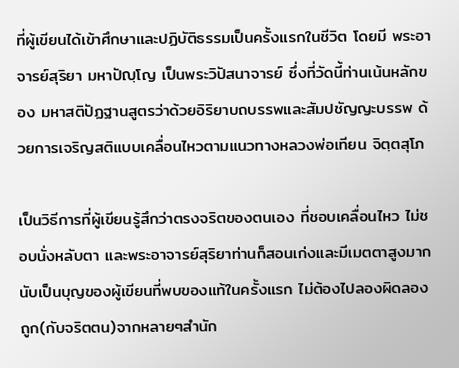ที่ผู้เขียนได้เข้าศึกษาและปฏิบัติธรรมเป็นครั้งแรกในชีวิต โดยมี พระอาจารย์สุริยา มหาปัญฺโญ เป็นพระวิปัสนาจารย์ ซึ่งที่วัดนี้ท่านเน้นหลักของ มหาสติปัฏฐานสูตรว่าด้วยอิริยาบถบรรพและสัมปชัญญะบรรพ ด้วยการเจริญสติแบบเคลื่อนไหวตามแนวทางหลวงพ่อเทียน จิตฺตสุโภ

เป็นวิธีการที่ผู้เขียนรู้สึกว่าตรงจริตของตนเอง ที่ชอบเคลื่อนไหว ไม่ชอบนั่งหลับตา และพระอาจารย์สุริยาท่านก็สอนเก่งและมีเมตตาสูงมาก นับเป็นบุญของผู้เขียนที่พบของแท้ในครั้งแรก ไม่ต้องไปลองผิดลองถูก(กับจริตตน)จากหลายๆสำนัก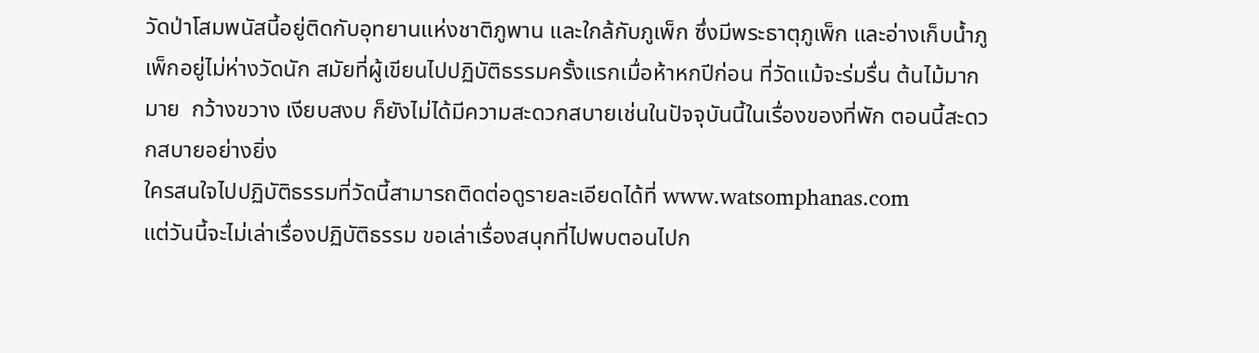วัดป่าโสมพนัสนี้อยู่ติดกับอุทยานแห่งชาติภูพาน และใกล้กับภูเพ็ก ซึ่งมีพระธาตุภูเพ็ก และอ่างเก็บน้ำภูเพ็กอยู่ไม่ห่างวัดนัก สมัยที่ผู้เขียนไปปฏิบัติธรรมครั้งแรกเมื่อห้าหกปีก่อน ที่วัดแม้จะร่มรื่น ต้นไม้มากมาย  กว้างขวาง เงียบสงบ ก็ยังไม่ได้มีความสะดวกสบายเช่นในปัจจุบันนี้ในเรื่องของที่พัก ตอนนี้สะดวกสบายอย่างยิ่ง
ใครสนใจไปปฏิบัติธรรมที่วัดนี้สามารถติดต่อดูรายละเอียดได้ที่ www.watsomphanas.com
แต่วันนี้จะไม่เล่าเรื่องปฏิบัติธรรม ขอเล่าเรื่องสนุกที่ไปพบตอนไปก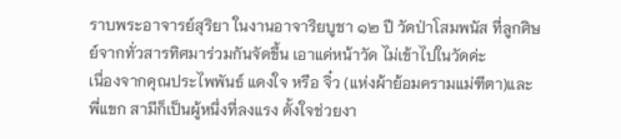ราบพระอาจารย์สุริยา ในงานอาจาริยบูชา ๑๒ ปี วัดป่าโสมพนัส ที่ลูกศิษย์จากทั่วสารทิศมาร่วมกันจัดขึ้น เอาแค่หน้าวัด ไม่เข้าไปในวัดค่ะ
เนื่องจากคุณประไพพันธ์ แดงใจ หรือ จิ๋ว (แห่งผ้าย้อมครามแม่ฑีตา)และพี่แขก สามีก็เป็นผู้หนึ่งที่ลงแรง ตั้งใจช่วยงา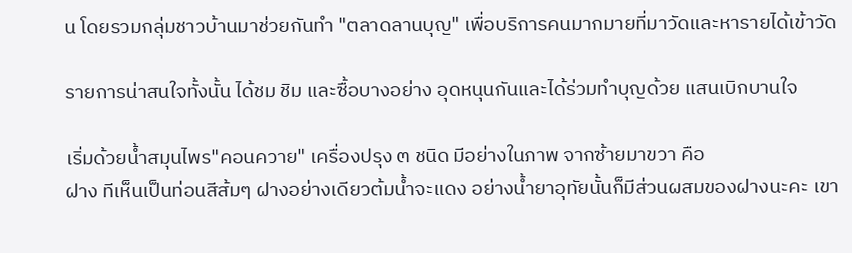น โดยรวมกลุ่มชาวบ้านมาช่วยกันทำ "ตลาดลานบุญ" เพื่อบริการคนมากมายที่มาวัดและหารายได้เข้าวัด

รายการน่าสนใจทั้งนั้น ได้ชม ชิม และซื้อบางอย่าง อุดหนุนกันและได้ร่วมทำบุญด้วย แสนเบิกบานใจ

เริ่มด้วยน้ำสมุนไพร"คอนควาย" เครื่องปรุง ๓ ชนิด มีอย่างในภาพ จากซ้ายมาขวา คือ
ฝาง ทีเห็นเป็นท่อนสีส้มๆ ฝางอย่างเดียวต้มน้ำจะแดง อย่างน้ำยาอุทัยนั้นก็มีส่วนผสมของฝางนะคะ เขา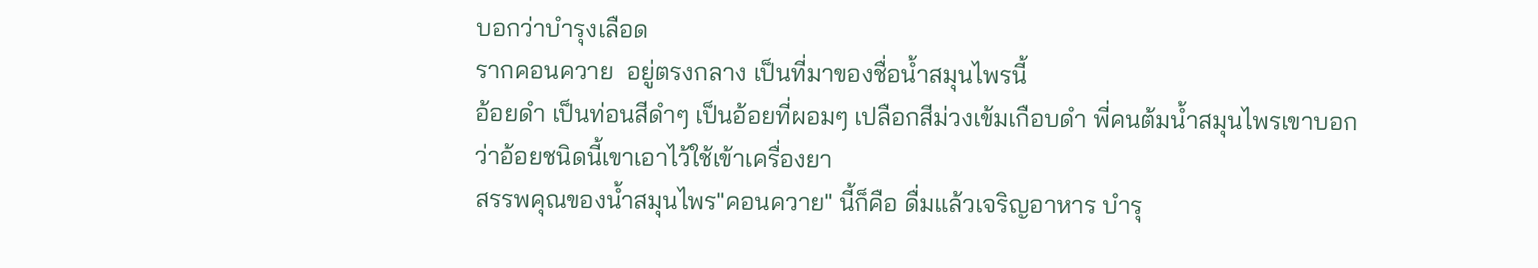บอกว่าบำรุงเลือด
รากคอนควาย  อยู่ตรงกลาง เป็นที่มาของชื่อน้ำสมุนไพรนี้
อ้อยดำ เป็นท่อนสีดำๆ เป็นอ้อยที่ผอมๆ เปลือกสีม่วงเข้มเกือบดำ พี่คนต้มน้ำสมุนไพรเขาบอกว่าอ้อยชนิดนี้เขาเอาไว้ใช้เข้าเครื่องยา
สรรพคุณของน้ำสมุนไพร"คอนควาย" นี้ก็คือ ดื่มแล้วเจริญอาหาร บำรุ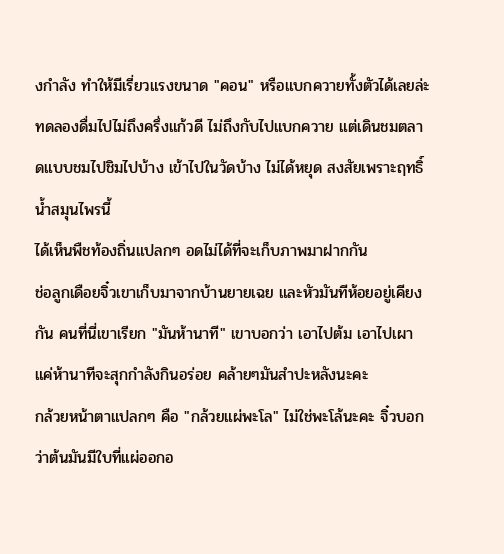งกำลัง ทำให้มีเรี่ยวแรงขนาด "คอน" หรือแบกควายทั้งตัวได้เลยล่ะ
ทดลองดื่มไปไม่ถึงครึ่งแก้วดี ไม่ถึงกับไปแบกควาย แต่เดินชมตลาดแบบชมไปชิมไปบ้าง เข้าไปในวัดบ้าง ไม่ได้หยุด สงสัยเพราะฤทธิ์น้ำสมุนไพรนี้
ได้เห็นพืชท้องถิ่นแปลกๆ อดไม่ได้ที่จะเก็บภาพมาฝากกัน
ช่อลูกเดือยจิ๋วเขาเก็บมาจากบ้านยายเฉย และหัวมันทีห้อยอยู่เคียงกัน คนที่นี่เขาเรียก "มันห้านาที" เขาบอกว่า เอาไปต้ม เอาไปเผา แค่ห้านาทีจะสุกกำลังกินอร่อย คล้ายๆมันสำปะหลังนะคะ
กล้วยหน้าตาแปลกๆ คือ "กล้วยแผ่พะโล" ไม่ใช่พะโล้นะคะ จิ๋วบอกว่าต้นมันมีใบที่แผ่ออกอ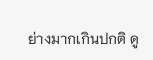ย่างมากเกินปกติ ดู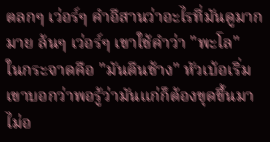ตลกๆ เว่อร์ๆ คำอีสานว่าอะไรที่มันดูมากมาย ล้นๆ เว่อร์ๆ เขาใช้คำว่า "พะโล"
ในกระจาดคือ "มันตีนช้าง" หัวเบ้อเริ่ม เขาบอกว่าพอรู้ว่ามันแก่ก็ต้องขุดขึ้นมา ไม่อ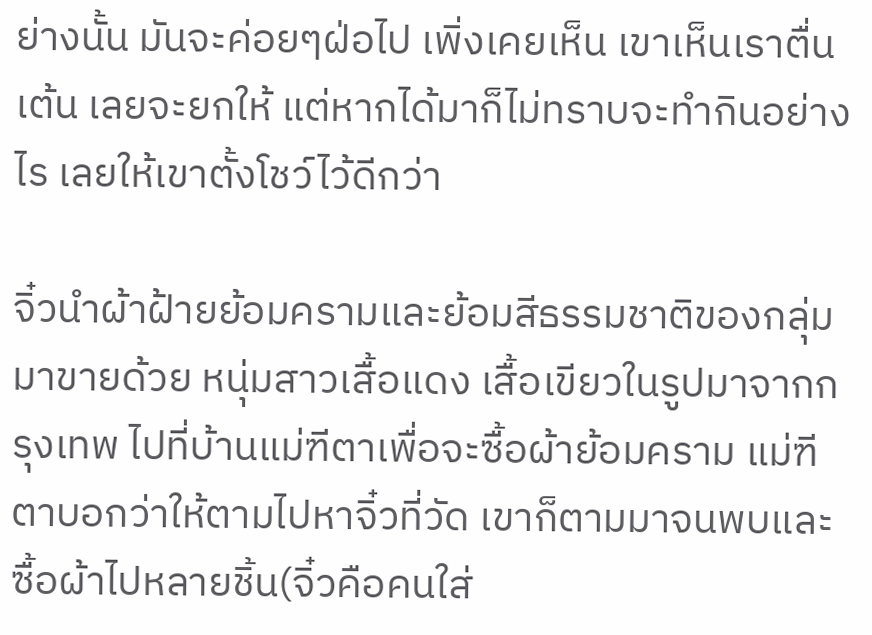ย่างนั้น มันจะค่อยๆฝ่อไป เพิ่งเคยเห็น เขาเห็นเราตื่นเต้น เลยจะยกให้ แต่หากได้มาก็ไม่ทราบจะทำกินอย่างไร เลยให้เขาตั้งโชว์ไว้ดีกว่า

จิ๋วนำผ้าฝ้ายย้อมครามและย้อมสีธรรมชาติของกลุ่มมาขายด้วย หนุ่มสาวเสื้อแดง เสื้อเขียวในรูปมาจากกรุงเทพ ไปที่บ้านแม่ฑีตาเพื่อจะซื้อผ้าย้อมคราม แม่ฑีตาบอกว่าให้ตามไปหาจิ๋วที่วัด เขาก็ตามมาจนพบและซื้อผ้าไปหลายชิ้น(จิ๋วคือคนใส่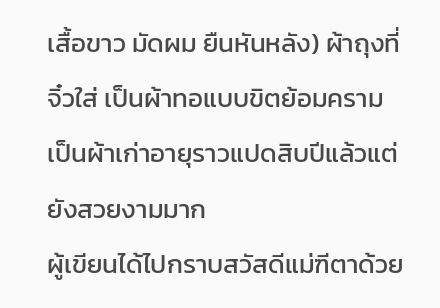เสื้อขาว มัดผม ยืนหันหลัง) ผ้าถุงที่จิ๋วใส่ เป็นผ้าทอแบบขิตย้อมคราม เป็นผ้าเก่าอายุราวแปดสิบปีแล้วแต่ยังสวยงามมาก
ผู้เขียนได้ไปกราบสวัสดีแม่ฑีตาด้วย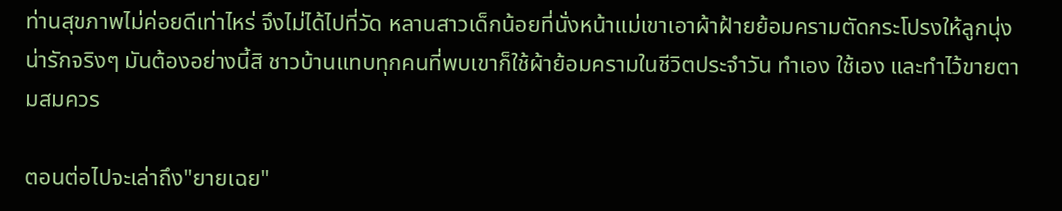ท่านสุขภาพไม่ค่อยดีเท่าไหร่ จึงไม่ได้ไปที่วัด หลานสาวเด็กน้อยที่นั่งหน้าแม่เขาเอาผ้าฝ้ายย้อมครามตัดกระโปรงให้ลูกนุ่ง น่ารักจริงๆ มันต้องอย่างนี้สิ ชาวบ้านแทบทุกคนที่พบเขาก็ใช้ผ้าย้อมครามในชีวิตประจำวัน ทำเอง ใช้เอง และทำไว้ขายตามสมควร

ตอนต่อไปจะเล่าถึง"ยายเฉย"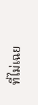ที่ไม่เฉย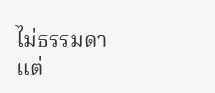ไม่ธรรมดา แต่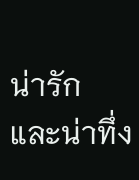น่ารัก และน่าทึ่ง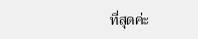ที่สุดค่ะ